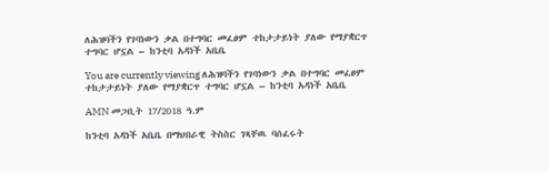ለሕዝባችን የገባነውን ቃል በተግባር መፈፀም ተከታታይነት ያለው የማያቋርጥ ተግባር ሆኗል – ከንቲባ አዳነች አቤቤ

You are currently viewing ለሕዝባችን የገባነውን ቃል በተግባር መፈፀም ተከታታይነት ያለው የማያቋርጥ ተግባር ሆኗል – ከንቲባ አዳነች አቤቤ

AMN መጋቢት 17/2018 ዓ.ም

ከንቲባ አዳነች አቤቤ በማህበራዊ ትስስር ገጻቸዉ ባሰፈሩት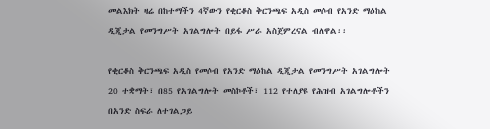መልእክት ዛሬ በከተማችን 4ኛውን የቂርቆስ ቅርንጫፍ አዲስ መሶብ የአንድ ማዕከል ዲጂታል የመንግሥት አገልግሎት በይፋ ሥራ አስጀምረናል ብለዋል፡፡

የቂርቆስ ቅርንጫፍ አዲስ የመሶብ የአንድ ማዕከል ዲጂታል የመንግሥት አገልግሎት 20 ተቋማት፣ በ85 የአገልግሎት መስኮቶች፣ 112 የተለያዩ የሕዝብ አገልግሎቶችን በአንድ ስፍራ ለተገልጋይ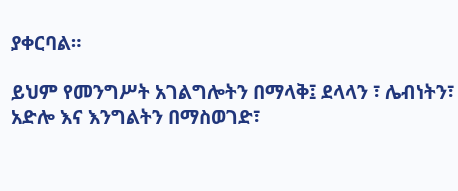ያቀርባል።

ይህም የመንግሥት አገልግሎትን በማላቅ፤ ደላላን ፣ ሌብነትን፣ አድሎ እና እንግልትን በማስወገድ፣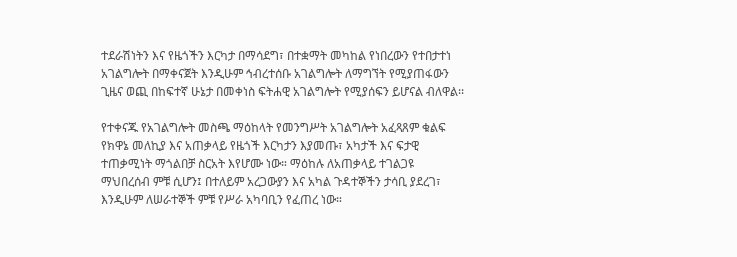ተደራሽነትን እና የዜጎችን እርካታ በማሳደግ፣ በተቋማት መካከል የነበረውን የተበታተነ አገልግሎት በማቀናጀት እንዲሁም ኅብረተሰቡ አገልግሎት ለማግኘት የሚያጠፋውን ጊዜና ወጪ በከፍተኛ ሁኔታ በመቀነስ ፍትሐዊ አገልግሎት የሚያሰፍን ይሆናል ብለዋል፡፡

የተቀናጁ የአገልግሎት መስጫ ማዕከላት የመንግሥት አገልግሎት አፈጻጸም ቁልፍ የክዋኔ መለኪያ እና አጠቃላይ የዜጎች እርካታን እያመጡ፣ አካታች እና ፍታዊ ተጠቃሚነት ማጎልበቻ ስርአት እየሆሙ ነው። ማዕከሉ ለአጠቃላይ ተገልጋዩ ማህበረሰብ ምቹ ሲሆን፤ በተለይም አረጋውያን እና አካል ጉዳተኞችን ታሳቢ ያደረገ፣ እንዲሁም ለሠራተኞች ምቹ የሥራ አካባቢን የፈጠረ ነው።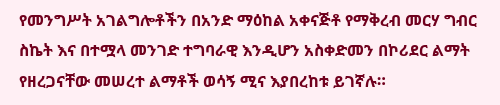የመንግሥት አገልግሎቶችን በአንድ ማዕከል አቀናጅቶ የማቅረብ መርሃ ግብር ስኬት እና በተሟላ መንገድ ተግባራዊ እንዲሆን አስቀድመን በኮሪደር ልማት የዘረጋናቸው መሠረተ ልማቶች ወሳኝ ሚና እያበረከቱ ይገኛሉ።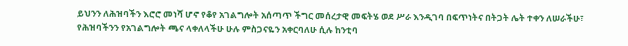ይህንን ለሕዝባችን እሮሮ መነሻ ሆኖ የቆየ አገልግሎት አሰጣጥ ችግር መሰረታዊ መፍትሄ ወደ ሥራ እንዲገባ በፍጥነትና በትጋት ሌት ተቀን ለሠራችሁ፣ የሕዝባችንን የአገልግሎት ጫና ላቀለላችሁ ሁሉ ምስጋናዬን አቀርባለሁ ሲሉ ከንቲባ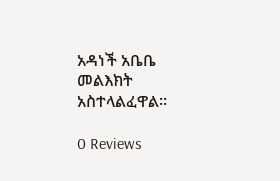አዳነች አቤቤ መልእክት አስተላልፈዋል፡፡

0 Reviews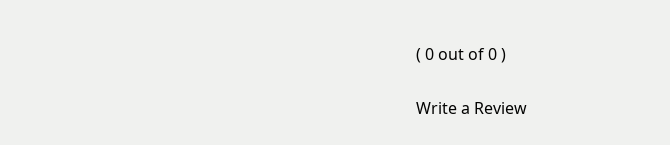( 0 out of 0 )

Write a Review